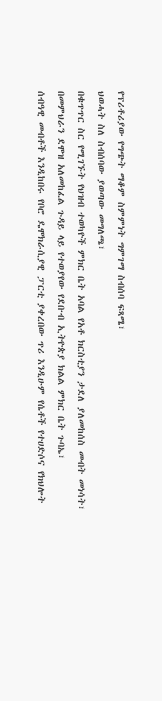የፕሪቶሪያው የግጭት ማቆም ስምምነት ግምገማ ስብሰባ ፍጻሜ፣
ህወሓት ስለ ስብሰባው ያወጣው መግለጫ፣
በቁጥጥር ስር የሚገኙት የህዝብ ተወካዮች ምክር ቤት አባል የአቶ ክርስቲያን ታደለ ያለመከሰስ መብት መነሳት፣ በመምህራን ደሞዝ አለመከፈል ጉዳይ ላይ የተወያየው የደቡብ ኢትዮጵያ ክልል ምክር ቤት ጉባኤ፣
ሰብዓዊ መብቶች እንዲከበሩ የቦሮ ዴሞክራሲያዊ ፓርቲ ያቀረበው ጥሪ እንዲሁም የሴቶች የተሀድሶና የክህሎት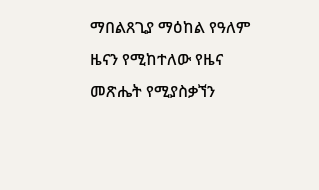ማበልጸጊያ ማዕከል የዓለም ዜናን የሚከተለው የዜና መጽሔት የሚያስቃኘን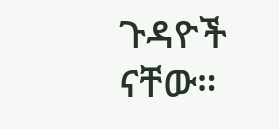ጉዳዮች ናቸው።